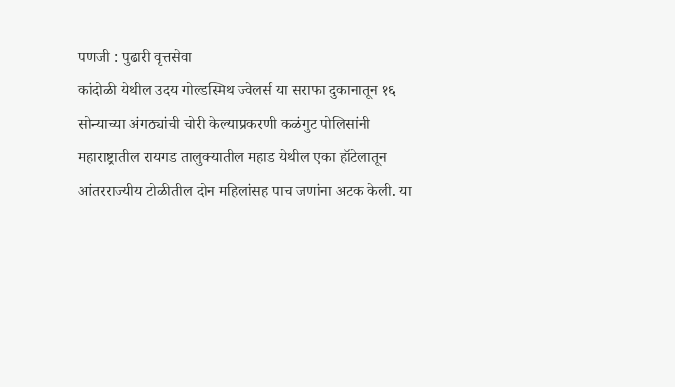पणजी : पुढारी वृत्तसेवा
कांदोळी येथील उदय गोल्डस्मिथ ज्वेलर्स या सराफा दुकानातून १६ सोन्याच्या अंगठ्यांची चोरी केल्याप्रकरणी कळंगुट पोलिसांनी महाराष्ट्रातील रायगड तालुक्यातील महाड येथील एका हॉटेलातून आंतरराज्यीय टोळीतील दोन महिलांसह पाच जणांना अटक केली. या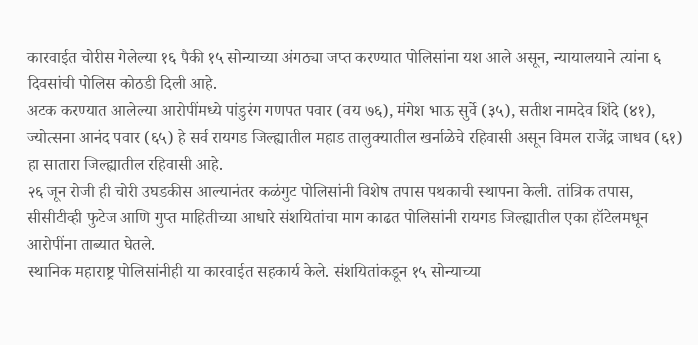कारवाईत चोरीस गेलेल्या १६ पैकी १५ सोन्याच्या अंगठ्या जप्त करण्यात पोलिसांना यश आले असून, न्यायालयाने त्यांना ६ दिवसांची पोलिस कोठडी दिली आहे.
अटक करण्यात आलेल्या आरोपींमध्ये पांडुरंग गणपत पवार (वय ७६), मंगेश भाऊ सुर्वे (३५), सतीश नामदेव शिंदे (४१), ज्योत्सना आनंद पवार (६५) हे सर्व रायगड जिल्ह्यातील महाड तालुक्यातील खर्नाळेचे रहिवासी असून विमल राजेंद्र जाधव (६१) हा सातारा जिल्ह्यातील रहिवासी आहे.
२६ जून रोजी ही चोरी उघडकीस आल्यानंतर कळंगुट पोलिसांनी विशेष तपास पथकाची स्थापना केली. तांत्रिक तपास, सीसीटीव्ही फुटेज आणि गुप्त माहितीच्या आधारे संशयितांचा माग काढत पोलिसांनी रायगड जिल्ह्यातील एका हॉटेलमधून आरोपींना ताब्यात घेतले.
स्थानिक महाराष्ट्र पोलिसांनीही या कारवाईत सहकार्य केले. संशयितांकडून १५ सोन्याच्या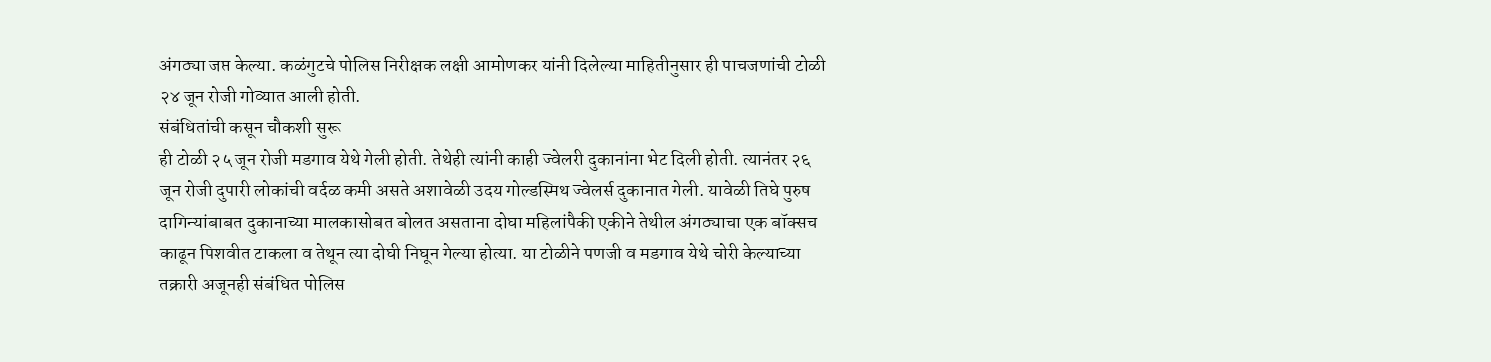अंगठ्या जप्त केल्या. कळंगुटचे पोलिस निरीक्षक लक्षी आमोणकर यांनी दिलेल्या माहितीनुसार ही पाचजणांची टोळी २४ जून रोजी गोव्यात आली होती.
संबंधितांची कसून चौकशी सुरू
ही टोळी २५ जून रोजी मडगाव येथे गेली होती. तेथेही त्यांनी काही ज्वेलरी दुकानांना भेट दिली होती. त्यानंतर २६ जून रोजी दुपारी लोकांची वर्दळ कमी असते अशावेळी उदय गोल्डस्मिथ ज्वेलर्स दुकानात गेली. यावेळी तिघे पुरुष दागिन्यांबाबत दुकानाच्या मालकासोबत बोलत असताना दोघा महिलांपैकी एकीने तेथील अंगठ्याचा एक बॉक्सच काढून पिशवीत टाकला व तेथून त्या दोघी निघून गेल्या होत्या. या टोळीने पणजी व मडगाव येथे चोरी केल्याच्या तक्रारी अजूनही संबंधित पोलिस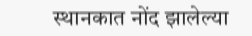स्थानकात नोंद झालेल्या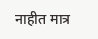नाहीत मात्र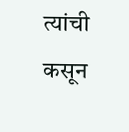त्यांची कसून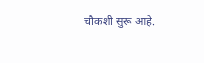चौकशी सुरू आहे.